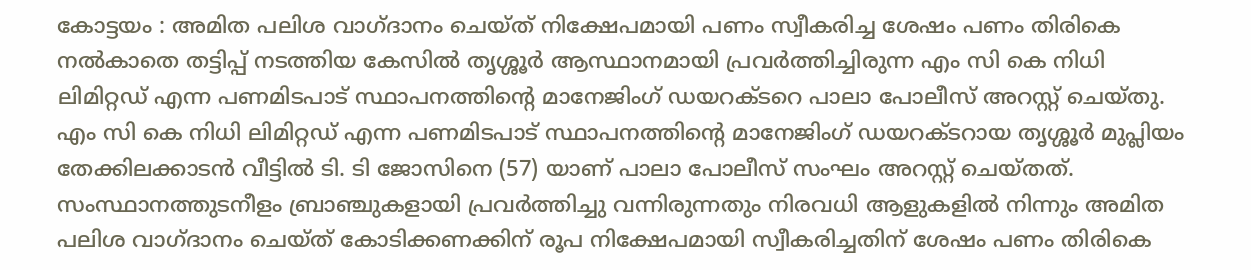കോട്ടയം : അമിത പലിശ വാഗ്ദാനം ചെയ്ത് നിക്ഷേപമായി പണം സ്വീകരിച്ച ശേഷം പണം തിരികെ നൽകാതെ തട്ടിപ്പ് നടത്തിയ കേസിൽ തൃശ്ശൂർ ആസ്ഥാനമായി പ്രവർത്തിച്ചിരുന്ന എം സി കെ നിധി ലിമിറ്റഡ് എന്ന പണമിടപാട് സ്ഥാപനത്തിന്റെ മാനേജിംഗ് ഡയറക്ടറെ പാലാ പോലീസ് അറസ്റ്റ് ചെയ്തു. എം സി കെ നിധി ലിമിറ്റഡ് എന്ന പണമിടപാട് സ്ഥാപനത്തിന്റെ മാനേജിംഗ് ഡയറക്ടറായ തൃശ്ശൂർ മുപ്ലിയം തേക്കിലക്കാടൻ വീട്ടിൽ ടി. ടി ജോസിനെ (57) യാണ് പാലാ പോലീസ് സംഘം അറസ്റ്റ് ചെയ്തത്.
സംസ്ഥാനത്തുടനീളം ബ്രാഞ്ചുകളായി പ്രവർത്തിച്ചു വന്നിരുന്നതും നിരവധി ആളുകളിൽ നിന്നും അമിത പലിശ വാഗ്ദാനം ചെയ്ത് കോടിക്കണക്കിന് രൂപ നിക്ഷേപമായി സ്വീകരിച്ചതിന് ശേഷം പണം തിരികെ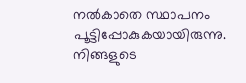നൽകാതെ സ്ഥാപനം പൂട്ടിപ്പോകുകയായിരുന്നു.
നിങ്ങളുടെ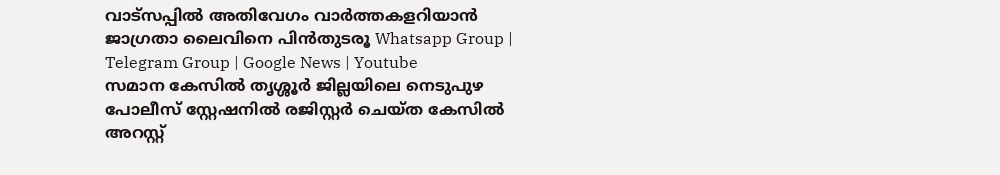വാട്സപ്പിൽ അതിവേഗം വാർത്തകളറിയാൻ ജാഗ്രതാ ലൈവിനെ പിൻതുടരൂ Whatsapp Group | Telegram Group | Google News | Youtube
സമാന കേസിൽ തൃശ്ശൂർ ജില്ലയിലെ നെടുപുഴ പോലീസ് സ്റ്റേഷനിൽ രജിസ്റ്റർ ചെയ്ത കേസിൽ അറസ്റ്റ്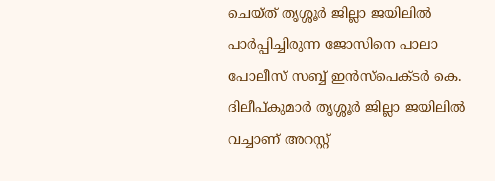ചെയ്ത് തൃശ്ശൂർ ജില്ലാ ജയിലിൽ പാർപ്പിച്ചിരുന്ന ജോസിനെ പാലാ പോലീസ് സബ്ബ് ഇൻസ്പെക്ടർ കെ. ദിലീപ്കുമാർ തൃശ്ശൂർ ജില്ലാ ജയിലിൽ വച്ചാണ് അറസ്റ്റ്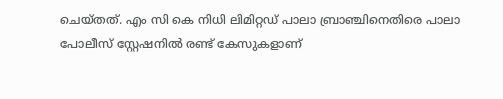ചെയ്തത്. എം സി കെ നിധി ലിമിറ്റഡ് പാലാ ബ്രാഞ്ചിനെതിരെ പാലാ പോലീസ് സ്റ്റേഷനിൽ രണ്ട് കേസുകളാണ്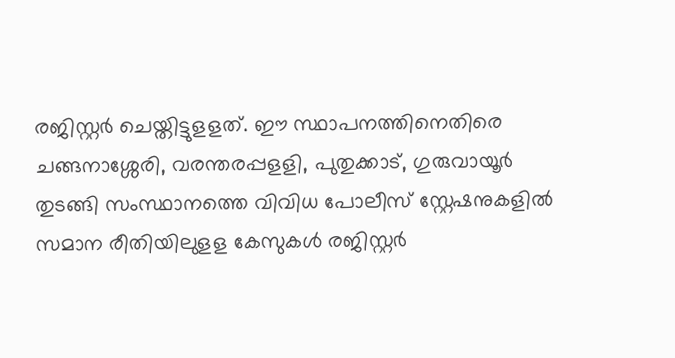രജിസ്റ്റർ ചെയ്തിട്ടുളളത്. ഈ സ്ഥാപനത്തിനെതിരെ ചങ്ങനാശ്ശേരി, വരന്തരപ്പളളി, പുതുക്കാട്, ഗുരുവായൂർ തുടങ്ങി സംസ്ഥാനത്തെ വിവിധ പോലീസ് സ്റ്റേഷനുകളിൽ സമാന രീതിയിലുളള കേസുകൾ രജിസ്റ്റർ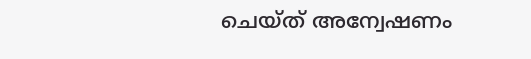ചെയ്ത് അന്വേഷണം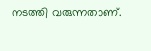നടത്തി വരുന്നതാണ്.